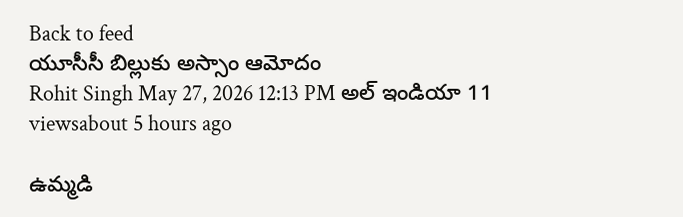Back to feed
యూసీసీ బిల్లుకు అస్సాం ఆమోదం
Rohit Singh May 27, 2026 12:13 PM అల్ ఇండియా 11 viewsabout 5 hours ago

ఉమ్మడి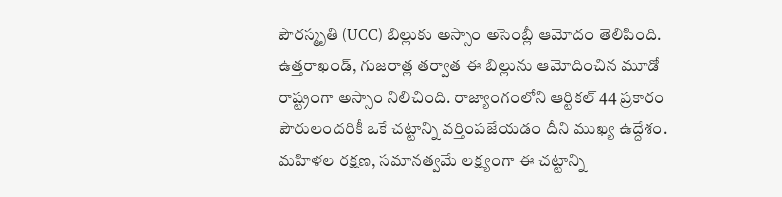పౌరస్మృతి (UCC) బిల్లుకు అస్సాం అసెంబ్లీ ఆమోదం తెలిపింది. ఉత్తరాఖండ్, గుజరాత్ల తర్వాత ఈ బిల్లును ఆమోదించిన మూడో రాష్ట్రంగా అస్సాం నిలిచింది. రాజ్యాంగంలోని ఆర్టికల్ 44 ప్రకారం పౌరులందరికీ ఒకే చట్టాన్ని వర్తింపజేయడం దీని ముఖ్య ఉద్దేశం.
మహిళల రక్షణ, సమానత్వమే లక్ష్యంగా ఈ చట్టాన్ని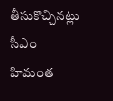తీసుకొచ్చినట్లు సీఎం హిమంత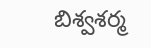బిశ్వశర్మ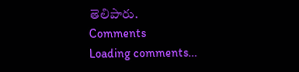తెలిపారు.
Comments
Loading comments...